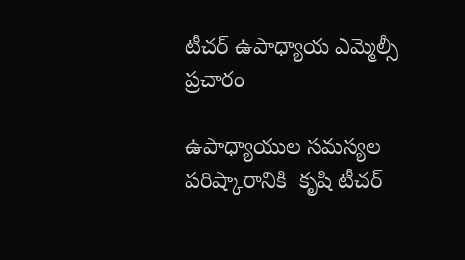టీచర్ ఉపాధ్యాయ ఎమ్మెల్సీ ప్రచారం

ఉపాధ్యాయుల సమస్యల పరిష్కారానికి  కృషి టీచర్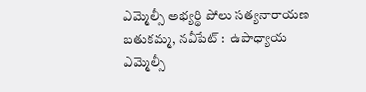ఎమ్మెల్సీ అభ్యర్థి పోలు సత్యనారాయణ బతుకమ్మ, నవీపేట్ :  ఉపాధ్యాయ ఎమ్మెల్సీ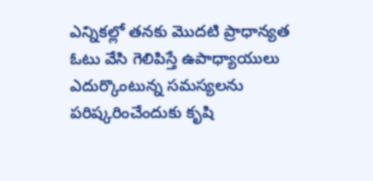ఎన్నికల్లో తనకు మొదటి ప్రాధాన్యత ఓటు వేసి గెలిపిస్తే ఉపాధ్యాయులు ఎదుర్కొంటున్న సమస్యలను పరిష్కరించేందుకు కృషి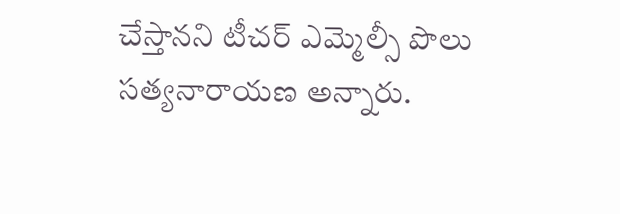చేస్తానని టీచర్ ఎమ్మెల్సీ పొలు సత్యనారాయణ అన్నారు.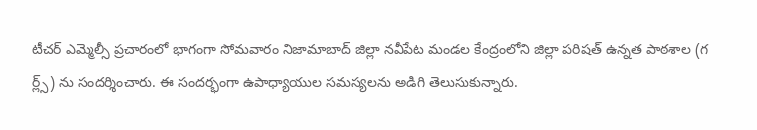టీచర్ ఎమ్మెల్సీ ప్రచారంలో భాగంగా సోమవారం నిజామాబాద్ జిల్లా నవీపేట మండల కేంద్రంలోని జిల్లా పరిషత్ ఉన్నత పాఠశాల (గ ర్ల్స్) ను సందర్శించారు. ఈ సందర్భంగా ఉపాధ్యాయుల సమస్యలను అడిగి తెలుసుకున్నారు.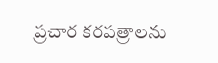ప్రచార కరపత్రాలను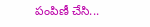పంపిణీ చేసి...